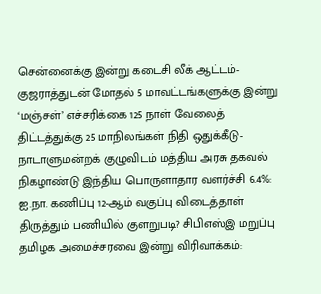சென்னைக்கு இன்று கடைசி லீக் ஆட்டம்- குஜராத்துடன் மோதல் 5 மாவட்டங்களுக்கு இன்று ‘மஞ்சள்’ எச்சரிக்கை 125 நாள் வேலைத் திட்டத்துக்கு 25 மாநிலங்கள் நிதி ஒதுக்கீடு- நாடாளுமன்றக் குழுவிடம் மத்திய அரசு தகவல் நிகழாண்டு இந்திய பொருளாதார வளர்ச்சி 6.4%: ஐ.நா. கணிப்பு 12-ஆம் வகுப்பு விடைத்தாள் திருத்தும் பணியில் குளறுபடி? சிபிஎஸ்இ மறுப்பு தமிழக அமைச்சரவை இன்று விரிவாக்கம்: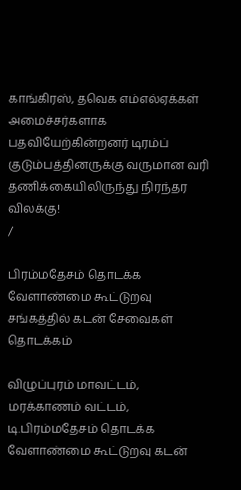காங்கிரஸ், தவெக எம்எல்ஏக்கள் அமைச்சர்களாக பதவியேற்கின்றனர் டிரம்ப் குடும்பத்தினருக்கு வருமான வரி தணிக்கையிலிருந்து நிரந்தர விலக்கு!
/

பிரம்மதேசம் தொடக்க வேளாண்மை கூட்டுறவு சங்கத்தில் கடன் சேவைகள் தொடக்கம்

விழுப்புரம் மாவட்டம், மரக்காணம் வட்டம், டி.பிரம்மதேசம் தொடக்க வேளாண்மை கூட்டுறவு கடன்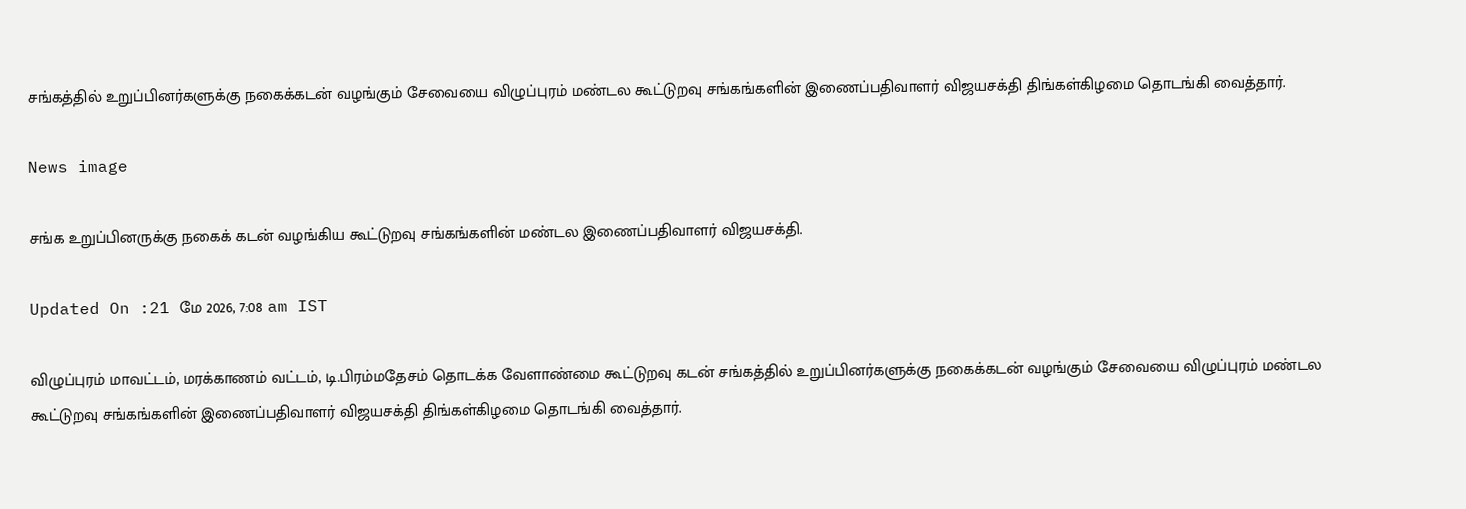சங்கத்தில் உறுப்பினர்களுக்கு நகைக்கடன் வழங்கும் சேவையை விழுப்புரம் மண்டல கூட்டுறவு சங்கங்களின் இணைப்பதிவாளர் விஜயசக்தி திங்கள்கிழமை தொடங்கி வைத்தார்.

News image

சங்க உறுப்பினருக்கு நகைக் கடன் வழங்கிய கூட்டுறவு சங்கங்களின் மண்டல இணைப்பதிவாளர் விஜயசக்தி.

Updated On :21 மே 2026, 7:08 am IST

விழுப்புரம் மாவட்டம், மரக்காணம் வட்டம், டி.பிரம்மதேசம் தொடக்க வேளாண்மை கூட்டுறவு கடன் சங்கத்தில் உறுப்பினர்களுக்கு நகைக்கடன் வழங்கும் சேவையை விழுப்புரம் மண்டல கூட்டுறவு சங்கங்களின் இணைப்பதிவாளர் விஜயசக்தி திங்கள்கிழமை தொடங்கி வைத்தார்.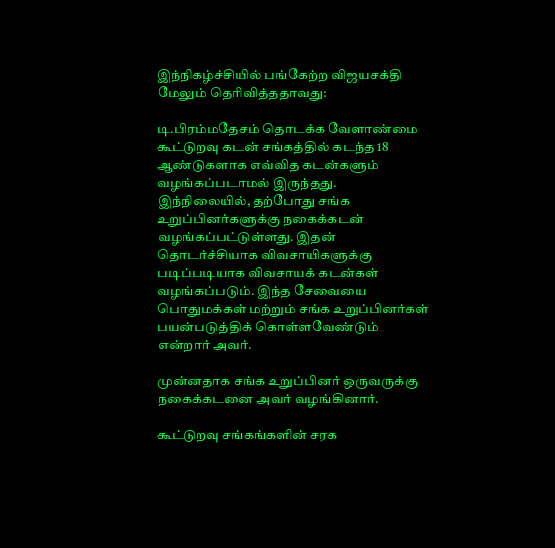இந்நிகழ்ச்சியில் பங்கேற்ற விஜயசக்தி மேலும் தெரிவித்ததாவது:

டி.பிரம்மதேசம் தொடக்க வேளாண்மை கூட்டுறவு கடன் சங்கத்தில் கடந்த 18 ஆண்டுகளாக எவ்வித கடன்களும் வழங்கப்படாமல் இருந்தது. இந்நிலையில், தற்போது சங்க உறுப்பினர்களுக்கு நகைக்கடன் வழங்கப்பட்டுள்ளது. இதன் தொடர்ச்சியாக விவசாயிகளுக்கு படிப்படியாக விவசாயக் கடன்கள் வழங்கப்படும். இந்த சேவையை பொதுமக்கள் மற்றும் சங்க உறுப்பினர்கள் பயன்படுத்திக் கொள்ளவேண்டும் என்றார் அவர்.

முன்னதாக சங்க உறுப்பினர் ஒருவருக்கு நகைக்கடனை அவர் வழங்கினார்.

கூட்டுறவு சங்கங்களின் சரக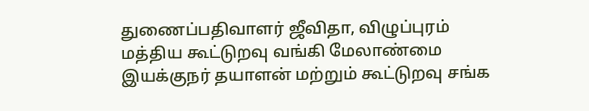துணைப்பதிவாளர் ஜீவிதா, விழுப்புரம் மத்திய கூட்டுறவு வங்கி மேலாண்மை இயக்குநர் தயாளன் மற்றும் கூட்டுறவு சங்க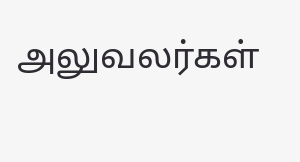அலுவலர்கள்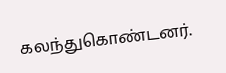கலந்துகொண்டனர்.